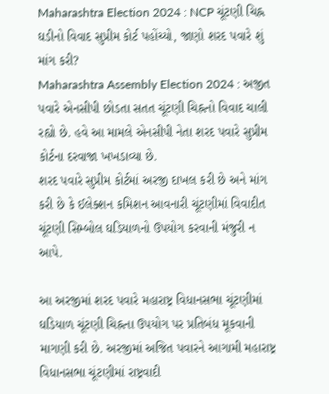Maharashtra Election 2024 : NCP ચૂંટણી ચિહ્ન ઘડીનો વિવાદ સુપ્રીમ કોર્ટ પહોંચ્યો, જાણો શરદ પવારે શું માંગ કરી?
Maharashtra Assembly Election 2024 : અજીત પવારે એનસીપી છોડતા સતત ચૂંટણી ચિહ્નનો વિવાદ ચાલી રહ્યો છે. હવે આ મામલે એનસીપી નેતા શરદ પવારે સુપ્રીમ કોર્ટના દરવાજા ખખડાવ્યા છે.
શરદ પવારે સુપ્રીમ કોર્ટમાં અરજી દાખલ કરી છે અને માંગ કરી છે કે ઈલેક્શન કમિશન આવનારી ચૂંટણીમાં વિવાદીત ચૂંટણી સિમ્બોલ ઘડિયાળનો ઉપયોગ કરવાની મંજુરી ન આપે.

આ અરજીમાં શરદ પવારે મહારાષ્ટ્ર વિધાનસભા ચૂંટણીમાં ઘડિયાળ ચૂંટણી ચિહ્નના ઉપયોગ પર પ્રતિબંધ મૂકવાની માગણી કરી છે. અરજીમાં અજિત પવારને આગામી મહારાષ્ટ્ર વિધાનસભા ચૂંટણીમાં રાષ્ટ્રવાદી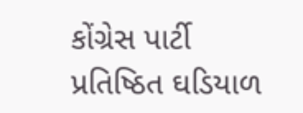કોંગ્રેસ પાર્ટી પ્રતિષ્ઠિત ઘડિયાળ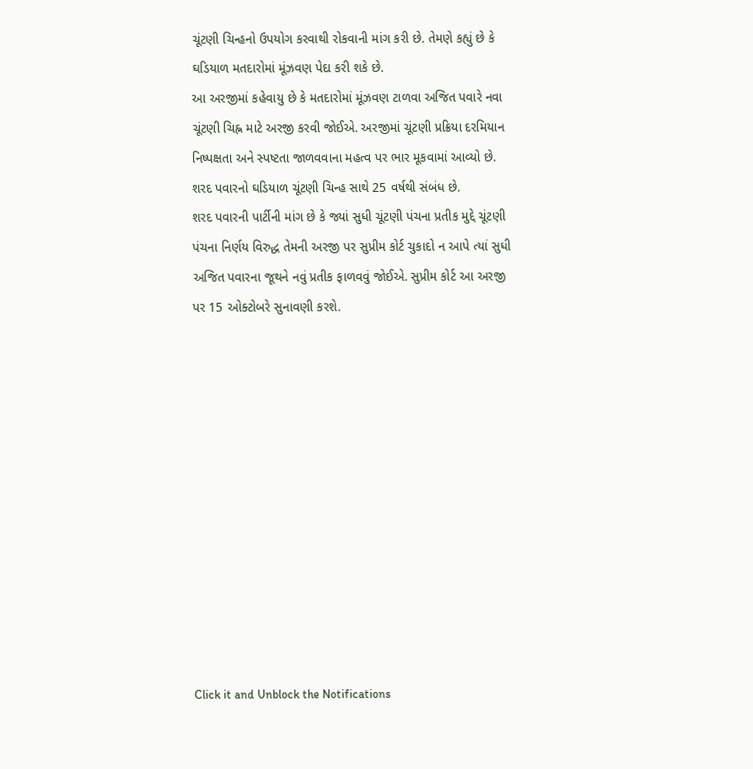ચૂંટણી ચિન્હનો ઉપયોગ કરવાથી રોકવાની માંગ કરી છે. તેમણે કહ્યું છે કે ઘડિયાળ મતદારોમાં મૂંઝવણ પેદા કરી શકે છે.
આ અરજીમાં કહેવાયુ છે કે મતદારોમાં મૂંઝવણ ટાળવા અજિત પવારે નવા ચૂંટણી ચિહ્ન માટે અરજી કરવી જોઈએ. અરજીમાં ચૂંટણી પ્રક્રિયા દરમિયાન નિષ્પક્ષતા અને સ્પષ્ટતા જાળવવાના મહત્વ પર ભાર મૂકવામાં આવ્યો છે. શરદ પવારનો ઘડિયાળ ચૂંટણી ચિન્હ સાથે 25 વર્ષથી સંબંધ છે.
શરદ પવારની પાર્ટીની માંગ છે કે જ્યાં સુધી ચૂંટણી પંચના પ્રતીક મુદ્દે ચૂંટણી પંચના નિર્ણય વિરુદ્ધ તેમની અરજી પર સુપ્રીમ કોર્ટ ચુકાદો ન આપે ત્યાં સુધી અજિત પવારના જૂથને નવું પ્રતીક ફાળવવું જોઈએ. સુપ્રીમ કોર્ટ આ અરજી પર 15 ઓક્ટોબરે સુનાવણી કરશે.












Click it and Unblock the Notifications